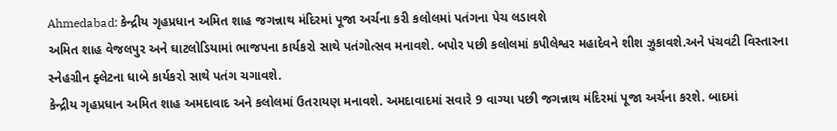Ahmedabad: કેન્દ્રીય ગૃહપ્રધાન અમિત શાહ જગન્નાથ મંદિરમાં પૂજા અર્ચના કરી કલોલમાં પતંગના પેચ લડાવશે
અમિત શાહ વેજલપુર અને ઘાટલોડિયામાં ભાજપના કાર્યકરો સાથે પતંગોત્સવ મનાવશે. બપોર પછી કલોલમાં કપીલેશ્વર મહાદેવને શીશ ઝુકાવશે.અને પંચવટી વિસ્તારના સ્નેહગ્રીન ફ્લેટના ધાબે કાર્યકરો સાથે પતંગ ચગાવશે.
કેન્દ્રીય ગૃહપ્રધાન અમિત શાહ અમદાવાદ અને કલોલમાં ઉતરાયણ મનાવશે. અમદાવાદમાં સવારે 9 વાગ્યા પછી જગન્નાથ મંદિરમાં પૂજા અર્ચના કરશે. બાદમાં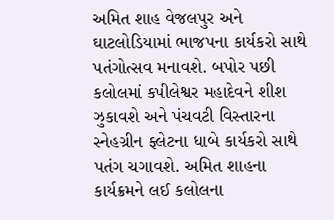અમિત શાહ વેજલપુર અને ઘાટલોડિયામાં ભાજપના કાર્યકરો સાથે પતંગોત્સવ મનાવશે. બપોર પછી કલોલમાં કપીલેશ્વર મહાદેવને શીશ ઝુકાવશે અને પંચવટી વિસ્તારના સ્નેહગ્રીન ફ્લેટના ધાબે કાર્યકરો સાથે પતંગ ચગાવશે. અમિત શાહના કાર્યક્રમને લઈ કલોલના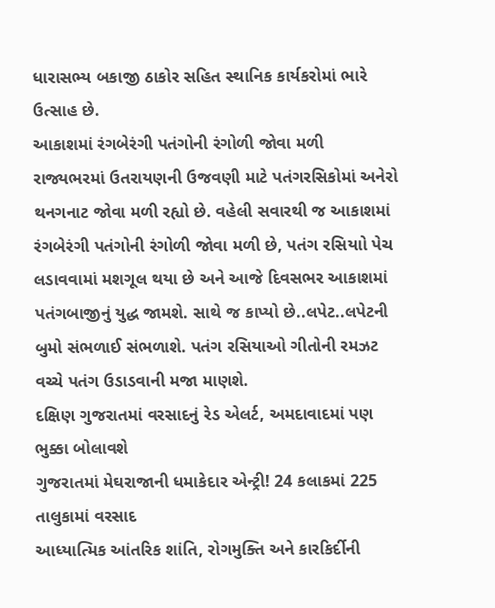ધારાસભ્ય બકાજી ઠાકોર સહિત સ્થાનિક કાર્યકરોમાં ભારે ઉત્સાહ છે.
આકાશમાં રંગબેરંગી પતંગોની રંગોળી જોવા મળી
રાજ્યભરમાં ઉતરાયણની ઉજવણી માટે પતંગરસિકોમાં અનેરો થનગનાટ જોવા મળી રહ્યો છે. વહેલી સવારથી જ આકાશમાં રંગબેરંગી પતંગોની રંગોળી જોવા મળી છે, પતંગ રસિયાો પેચ લડાવવામાં મશગૂલ થયા છે અને આજે દિવસભર આકાશમાં પતંગબાજીનું યુદ્ધ જામશે. સાથે જ કાપ્યો છે..લપેટ..લપેટની બુમો સંભળાઈ સંભળાશે. પતંગ રસિયાઓ ગીતોની રમઝટ વચ્ચે પતંગ ઉડાડવાની મજા માણશે.
દક્ષિણ ગુજરાતમાં વરસાદનું રેડ એલર્ટ, અમદાવાદમાં પણ ભુક્કા બોલાવશે
ગુજરાતમાં મેઘરાજાની ધમાકેદાર એન્ટ્રી! 24 કલાકમાં 225 તાલુકામાં વરસાદ
આધ્યાત્મિક આંતરિક શાંતિ, રોગમુક્તિ અને કારકિર્દીની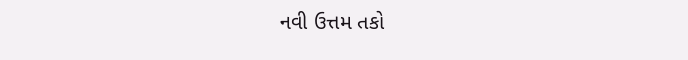નવી ઉત્તમ તકો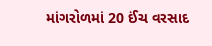માંગરોળમાં 20 ઈંચ વરસાદ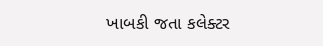ખાબકી જતા કલેક્ટર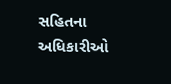સહિતના અધિકારીઓ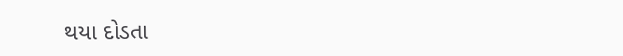થયા દોડતા